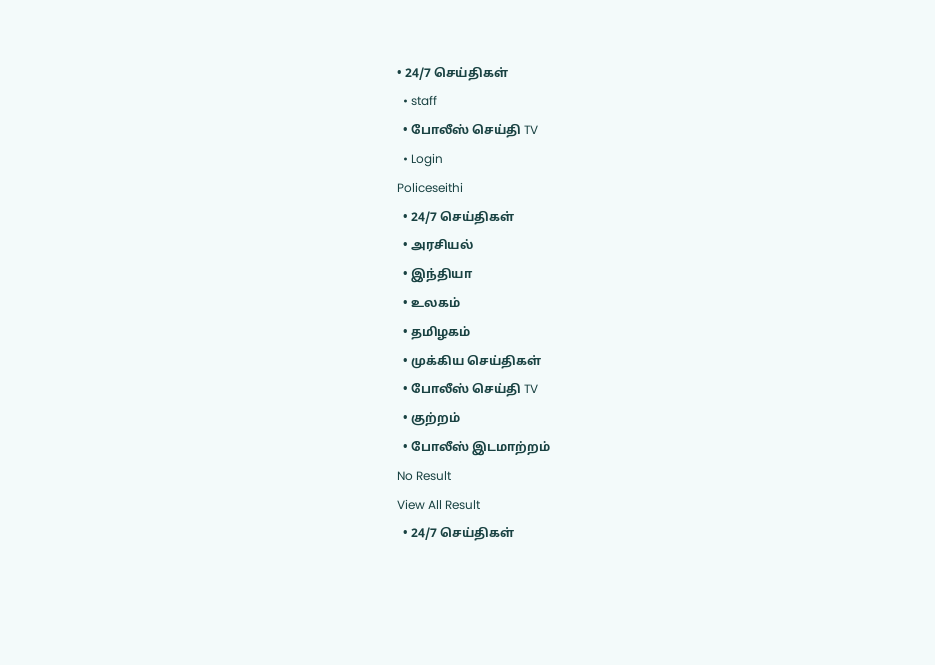• 24/7 செய்திகள்
  • staff
  • போலீஸ் செய்தி TV
  • Login
Policeseithi
  • 24/7 செய்திகள்
  • அரசியல்
  • இந்தியா
  • உலகம்
  • தமிழகம்
  • முக்கிய செய்திகள்
  • போலீஸ் செய்தி TV
  • குற்றம்
  • போலீஸ் இடமாற்றம்
No Result
View All Result
  • 24/7 செய்திகள்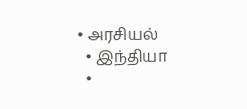• அரசியல்
  • இந்தியா
  •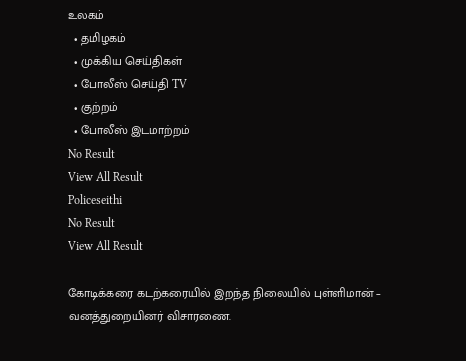உலகம்
  • தமிழகம்
  • முக்கிய செய்திகள்
  • போலீஸ் செய்தி TV
  • குற்றம்
  • போலீஸ் இடமாற்றம்
No Result
View All Result
Policeseithi
No Result
View All Result

கோடிக்கரை கடற்கரையில் இறந்த நிலையில் புள்ளிமான் – வனத்துறையினர் விசாரணை.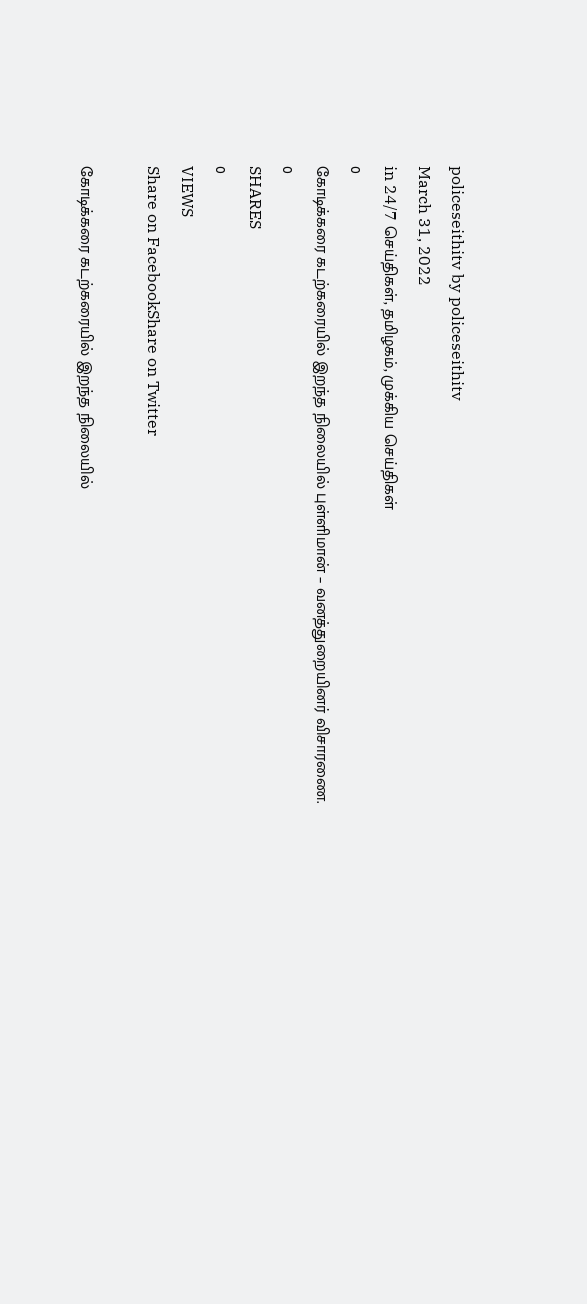policeseithitv by policeseithitv
March 31, 2022
in 24/7 செய்திகள், தமிழகம், முக்கிய செய்திகள்
0
கோடிக்கரை கடற்கரையில் இறந்த நிலையில் புள்ளிமான் – வனத்துறையினர் விசாரணை.
0
SHARES
0
VIEWS
Share on FacebookShare on Twitter

கோடிக்கரை கடற்கரையில் இறந்த நிலையில்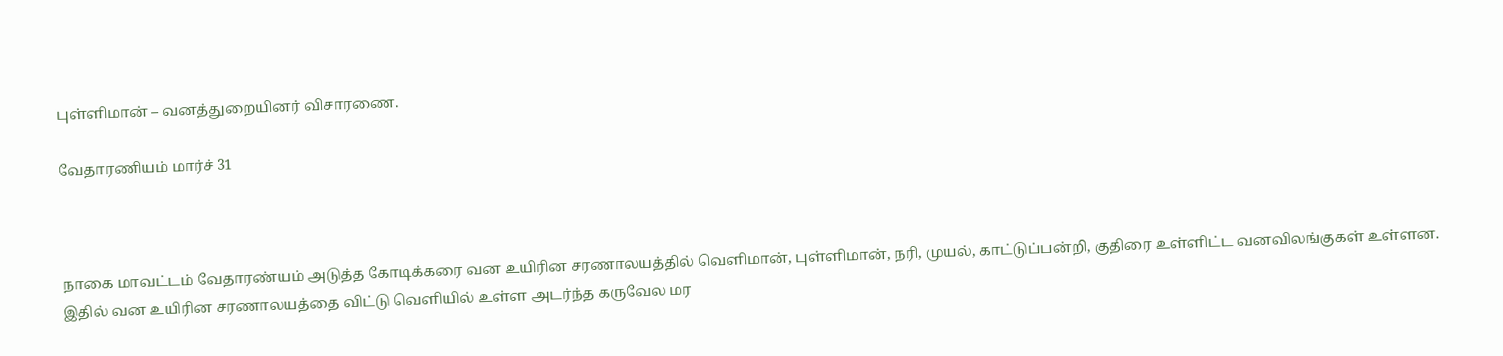புள்ளிமான் – வனத்துறையினர் விசாரணை.

வேதாரணியம் மார்ச் 31



நாகை மாவட்டம் வேதாரண்யம் அடுத்த கோடிக்கரை வன உயிரின சரணாலயத்தில் வெளிமான், புள்ளிமான், நரி, முயல், காட்டுப்பன்றி, குதிரை உள்ளிட்ட வனவிலங்குகள் உள்ளன. இதில் வன உயிரின சரணாலயத்தை விட்டு வெளியில் உள்ள அடர்ந்த கருவேல மர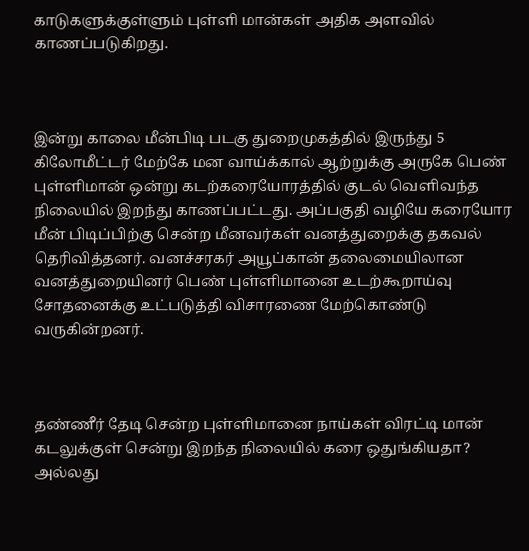காடுகளுக்குள்ளும் புள்ளி மான்கள் அதிக அளவில் காணப்படுகிறது.



இன்று காலை மீன்பிடி படகு துறைமுகத்தில் இருந்து 5 கிலோமீட்டர் மேற்கே மன வாய்க்கால் ஆற்றுக்கு அருகே பெண் புள்ளிமான் ஒன்று கடற்கரையோரத்தில் குடல் வெளிவந்த நிலையில் இறந்து காணப்பட்டது. அப்பகுதி வழியே கரையோர மீன் பிடிப்பிற்கு சென்ற மீனவர்கள் வனத்துறைக்கு தகவல் தெரிவித்தனர். வனச்சரகர் அயூப்கான் தலைமையிலான வனத்துறையினர் பெண் புள்ளிமானை உடற்கூறாய்வு சோதனைக்கு உட்படுத்தி விசாரணை மேற்கொண்டு வருகின்றனர்.



தண்ணீர் தேடி சென்ற புள்ளிமானை நாய்கள் விரட்டி மான் கடலுக்குள் சென்று இறந்த நிலையில் கரை ஒதுங்கியதா? அல்லது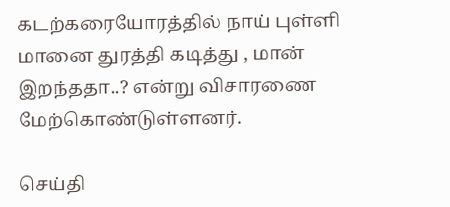கடற்கரையோரத்தில் நாய் புள்ளி மானை துரத்தி கடித்து , மான் இறந்ததா..? என்று விசாரணை மேற்கொண்டுள்ளனர்.

செய்தி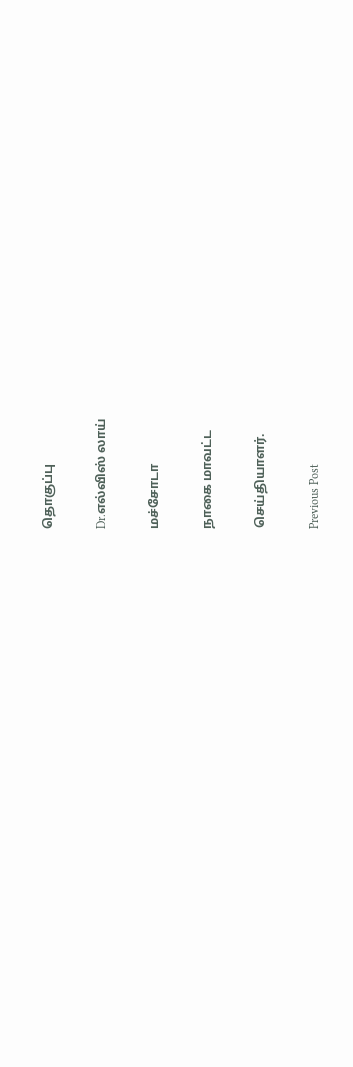தொகுப்பு

Dr.எல்விஸ் லாய்

மச்சோடா

நாகை மாவட்ட

செய்தியாளர்.

Previous Post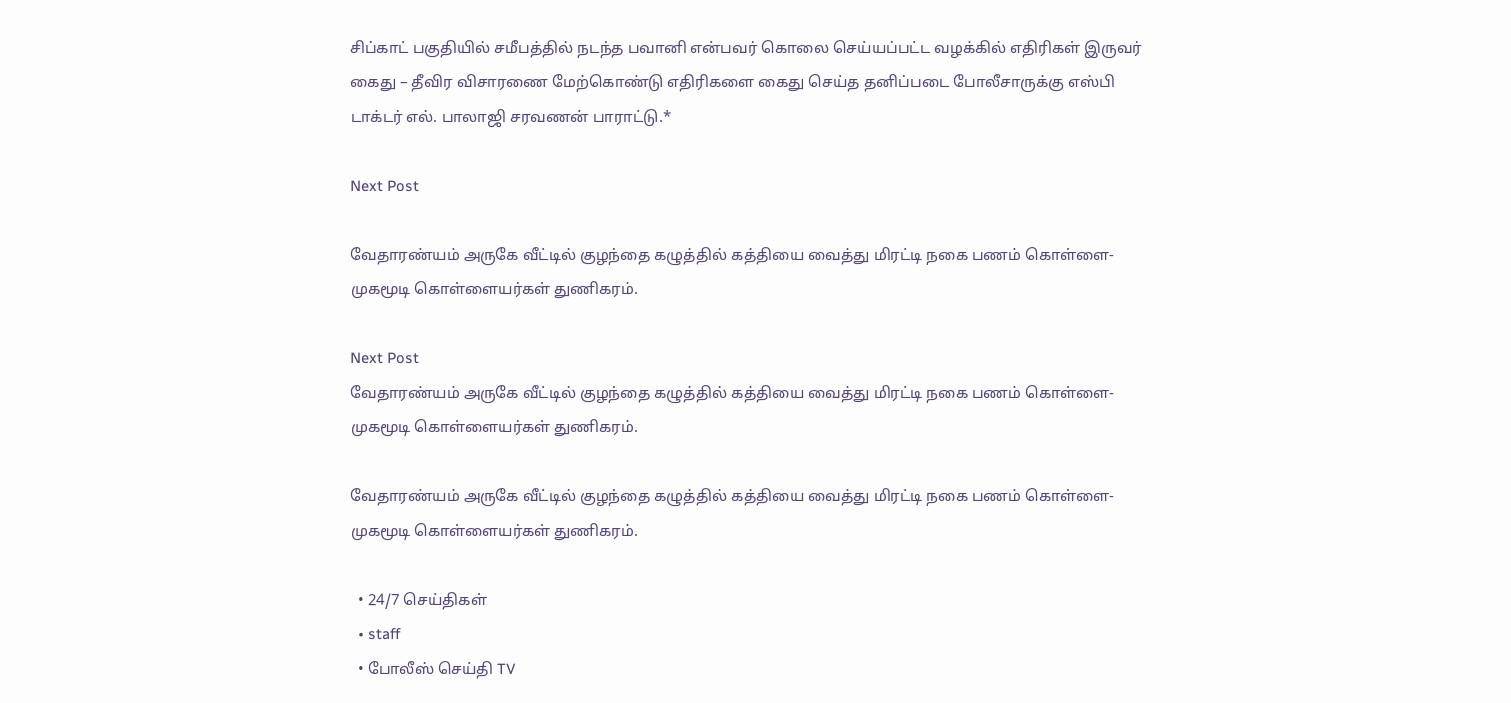சிப்காட் பகுதியில் சமீபத்தில் நடந்த பவானி என்பவர் கொலை செய்யப்பட்ட வழக்கில் எதிரிகள் இருவர் கைது – தீவிர விசாரணை மேற்கொண்டு எதிரிகளை கைது செய்த தனிப்படை போலீசாருக்கு எஸ்பி டாக்டர் எல். பாலாஜி சரவணன் பாராட்டு.*

Next Post

வேதாரண்யம் அருகே வீட்டில் குழந்தை கழுத்தில் கத்தியை வைத்து மிரட்டி நகை பணம் கொள்ளை- முகமூடி கொள்ளையர்கள் துணிகரம்.

Next Post
வேதாரண்யம் அருகே வீட்டில் குழந்தை கழுத்தில் கத்தியை வைத்து மிரட்டி நகை பணம் கொள்ளை- முகமூடி கொள்ளையர்கள் துணிகரம்.

வேதாரண்யம் அருகே வீட்டில் குழந்தை கழுத்தில் கத்தியை வைத்து மிரட்டி நகை பணம் கொள்ளை- முகமூடி கொள்ளையர்கள் துணிகரம்.

  • 24/7 செய்திகள்
  • staff
  • போலீஸ் செய்தி TV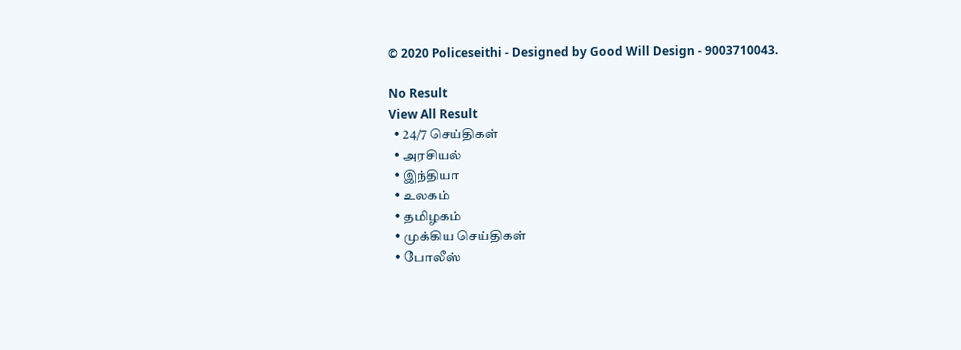© 2020 Policeseithi - Designed by Good Will Design - 9003710043.

No Result
View All Result
  • 24/7 செய்திகள்
  • அரசியல்
  • இந்தியா
  • உலகம்
  • தமிழகம்
  • முக்கிய செய்திகள்
  • போலீஸ்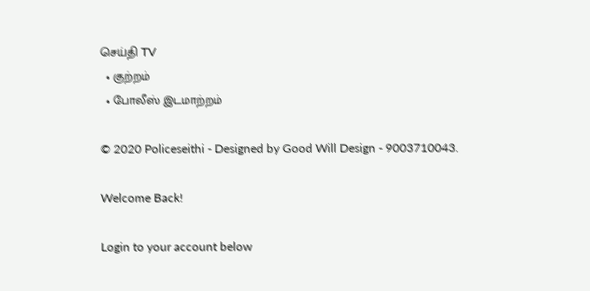செய்தி TV
  • குற்றம்
  • போலீஸ் இடமாற்றம்

© 2020 Policeseithi - Designed by Good Will Design - 9003710043.

Welcome Back!

Login to your account below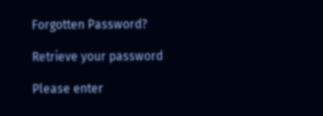Forgotten Password?

Retrieve your password

Please enter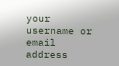your username or email address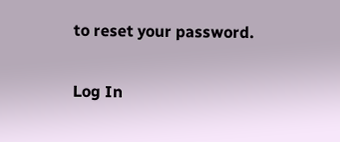to reset your password.

Log In